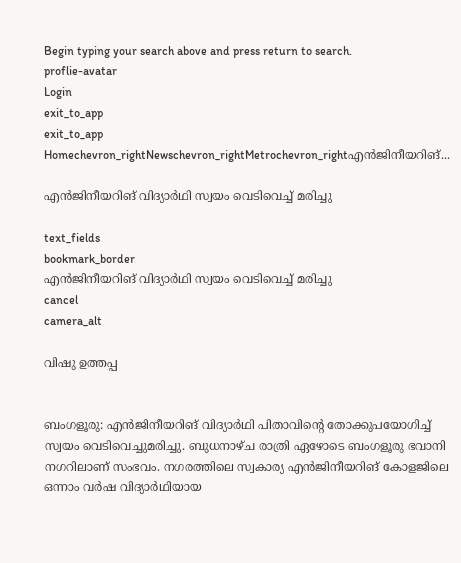Begin typing your search above and press return to search.
proflie-avatar
Login
exit_to_app
exit_to_app
Homechevron_rightNewschevron_rightMetrochevron_rightഎൻജിനീയറിങ്...

എൻജിനീയറിങ് വിദ്യാർഥി സ്വയം വെടിവെച്ച് മരിച്ചു

text_fields
bookmark_border
എൻജിനീയറിങ് വിദ്യാർഥി സ്വയം വെടിവെച്ച് മരിച്ചു
cancel
camera_alt

വിഷു ഉത്തപ്പ


ബംഗളൂരു: എൻജിനീയറിങ് വിദ്യാർഥി പിതാവിന്‍റെ തോക്കുപയോഗിച്ച് സ്വയം വെടിവെച്ചുമരിച്ചു. ബുധനാഴ്ച രാത്രി ഏഴോടെ ബംഗളൂരു ഭവാനി നഗറിലാണ് സംഭവം. നഗരത്തിലെ സ്വകാര്യ എൻജിനീയറിങ് കോളജിലെ ഒന്നാം വർഷ വിദ്യാർഥിയായ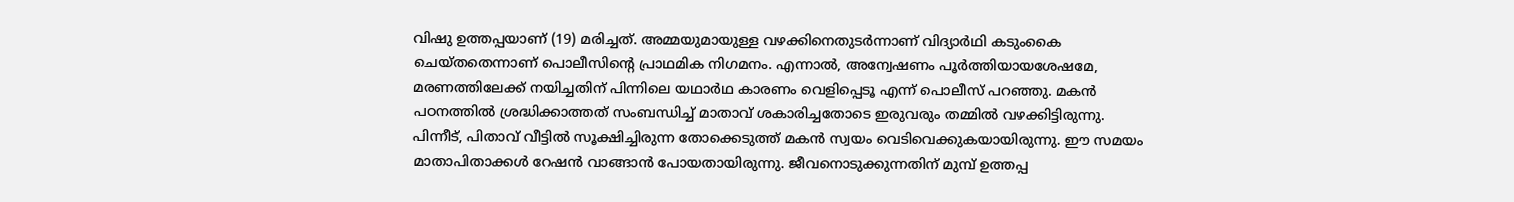വിഷു ഉത്തപ്പയാണ് (19) മരിച്ചത്. അമ്മയുമായുള്ള വഴക്കിനെതുടർന്നാണ് വിദ്യാർഥി കടുംകൈ ചെയ്തതെന്നാണ് പൊലീസിന്‍റെ പ്രാഥമിക നിഗമനം. എന്നാൽ, അന്വേഷണം പൂർത്തിയായശേഷമേ, മരണത്തിലേക്ക് നയിച്ചതിന് പിന്നിലെ യഥാർഥ കാരണം വെളിപ്പെടൂ എന്ന് പൊലീസ് പറഞ്ഞു. മകൻ പഠനത്തിൽ ശ്രദ്ധിക്കാത്തത് സംബന്ധിച്ച് മാതാവ് ശകാരിച്ചതോടെ ഇരുവരും തമ്മിൽ വഴക്കിട്ടിരുന്നു. പിന്നീട്, പിതാവ് വീട്ടിൽ സൂക്ഷിച്ചിരുന്ന തോക്കെടുത്ത് മകൻ സ്വയം വെടിവെക്കുകയായിരുന്നു. ഈ സമയം മാതാപിതാക്കൾ റേഷൻ വാങ്ങാൻ പോയതായിരുന്നു. ജീവനൊടുക്കുന്നതിന് മുമ്പ് ഉത്തപ്പ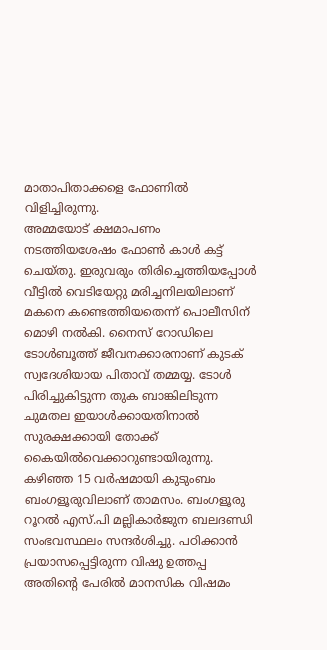മാതാപിതാക്കളെ ഫോണിൽ വിളിച്ചിരുന്നു.
അമ്മയോട് ക്ഷമാപണം നടത്തിയശേഷം ഫോൺ കാൾ കട്ട് ചെയ്തു. ഇരുവരും തിരിച്ചെത്തിയപ്പോൾ വീട്ടിൽ വെടിയേറ്റു മരിച്ചനിലയിലാണ് മകനെ കണ്ടെത്തിയതെന്ന് പൊലീസിന് മൊഴി നൽകി. നൈസ് റോഡിലെ ടോൾബൂത്ത് ജീവനക്കാരനാണ് കുടക് സ്വദേശിയായ പിതാവ് തമ്മയ്യ. ടോൾ പിരിച്ചുകിട്ടുന്ന തുക ബാങ്കിലിടുന്ന ചുമതല ഇയാൾക്കായതിനാൽ സുരക്ഷക്കായി തോക്ക് കൈയിൽവെക്കാറുണ്ടായിരുന്നു.
കഴിഞ്ഞ 15 വർഷമായി കുടുംബം ബംഗളൂരുവിലാണ് താമസം. ബംഗളൂരു റൂറൽ എസ്.പി മല്ലികാർജുന ബലദണ്ഡി സംഭവസ്ഥലം സന്ദർശിച്ചു. പഠിക്കാൻ പ്രയാസപ്പെട്ടിരുന്ന വിഷു ഉത്തപ്പ അതിന്‍റെ പേരിൽ മാനസിക വിഷമം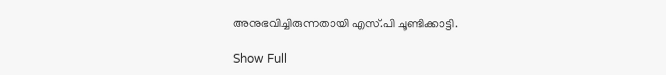അനുഭവിച്ചിരുന്നതായി എസ്.പി ചൂണ്ടിക്കാട്ടി.

Show Full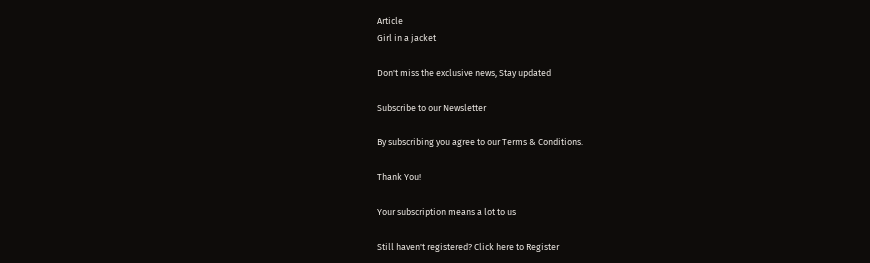Article
Girl in a jacket

Don't miss the exclusive news, Stay updated

Subscribe to our Newsletter

By subscribing you agree to our Terms & Conditions.

Thank You!

Your subscription means a lot to us

Still haven't registered? Click here to Register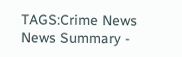TAGS:Crime News
News Summary -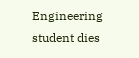Engineering student dies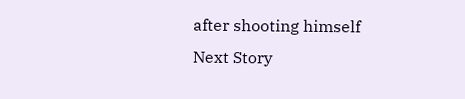after shooting himself
Next Story